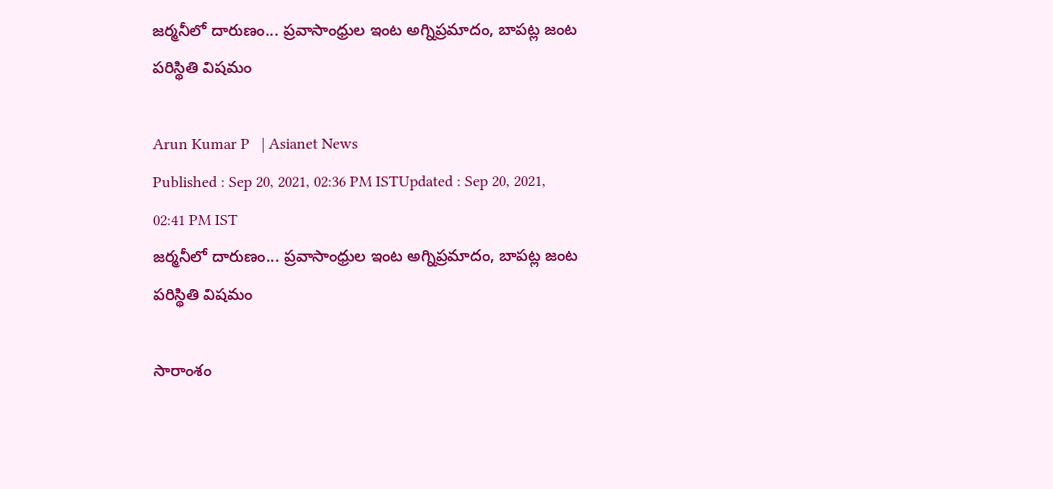జర్మనీలో దారుణం... ప్రవాసాంధ్రుల ఇంట అగ్నిప్రమాదం, బాపట్ల జంట పరిస్థితి విషమం

Arun Kumar P   | Asianet News
Published : Sep 20, 2021, 02:36 PM ISTUpdated : Sep 20, 2021, 02:41 PM IST
జర్మనీలో దారుణం... ప్రవాసాంధ్రుల ఇంట అగ్నిప్రమాదం, బాపట్ల జంట పరిస్థితి విషమం

సారాంశం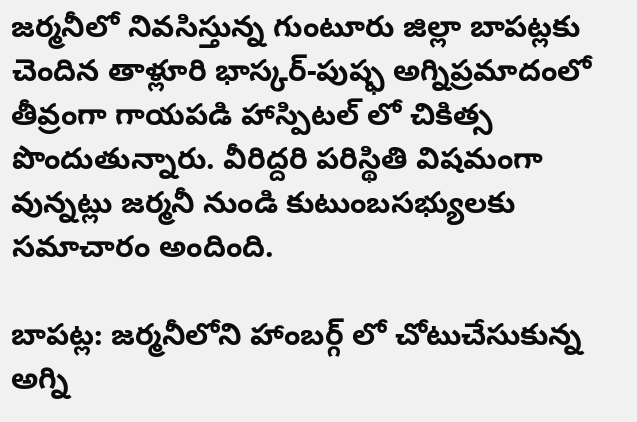జర్మనీలో నివసిస్తున్న గుంటూరు జిల్లా బాపట్లకు చెందిన తాళ్లూరి భాస్కర్-పుష్ఫ అగ్నిప్రమాదంలో తీవ్రంగా గాయపడి హాస్పిటల్ లో చికిత్స పొందుతున్నారు. వీరిద్దరి పరిస్థితి విషమంగా వున్నట్లు జర్మనీ నుండి కుటుంబసభ్యులకు సమాచారం అందింది.

బాపట్ల: జర్మనీలోని హాంబర్గ్ లో చోటుచేసుకున్న అగ్ని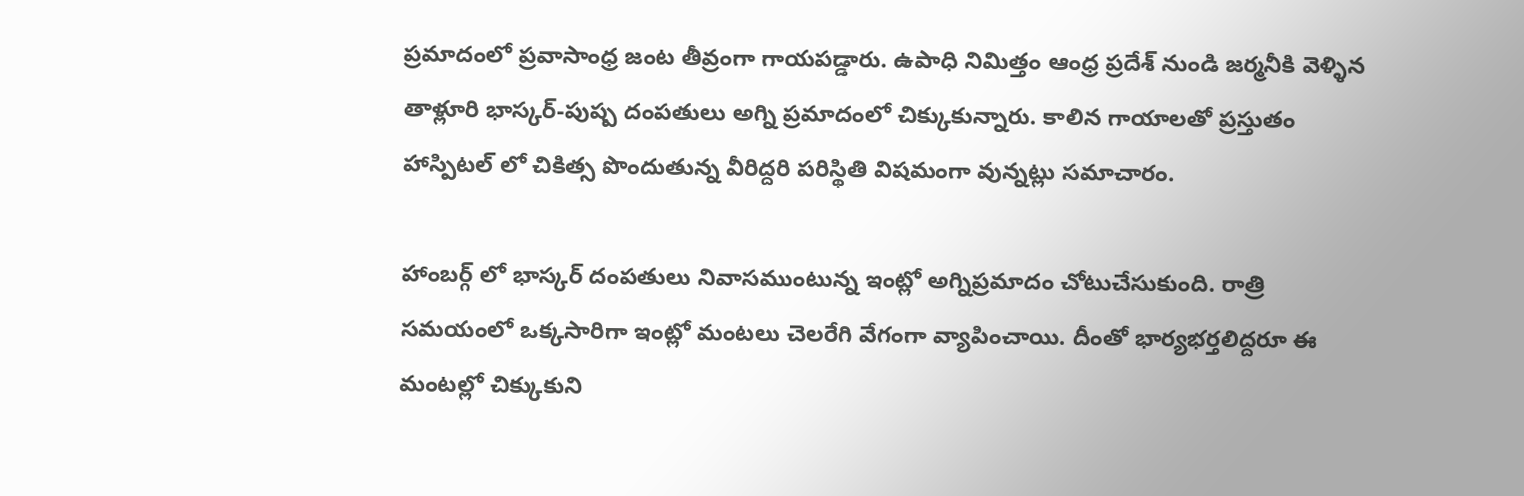ప్రమాదంలో ప్రవాసాంధ్ర జంట తీవ్రంగా గాయపడ్డారు. ఉపాధి నిమిత్తం ఆంధ్ర ప్రదేశ్ నుండి జర్మనీకి వెళ్ళిన తాళ్లూరి భాస్కర్‌-పుష్ప దంపతులు అగ్ని ప్రమాదంలో చిక్కుకున్నారు. కాలిన గాయాలతో ప్రస్తుతం హాస్పిటల్ లో చికిత్స పొందుతున్న వీరిద్దరి పరిస్థితి విషమంగా వున్నట్లు సమాచారం.

హాంబర్గ్ లో భాస్కర్‌ దంపతులు నివాసముంటున్న ఇంట్లో అగ్నిప్రమాదం చోటుచేసుకుంది. రాత్రి సమయంలో ఒక్కసారిగా ఇంట్లో మంటలు చెలరేగి వేగంగా వ్యాపించాయి. దీంతో భార్యభర్తలిద్దరూ ఈ మంటల్లో చిక్కుకుని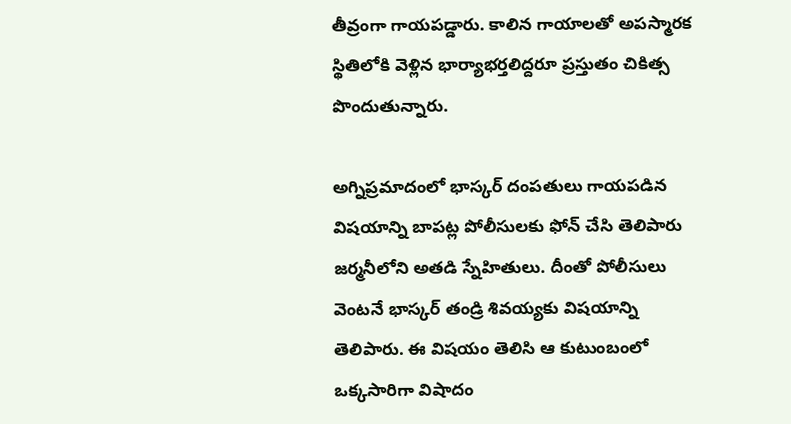తీవ్రంగా గాయపడ్డారు. కాలిన గాయాలతో అపస్మారక స్థితిలోకి వెళ్లిన భార్యాభర్తలిద్దరూ ప్రస్తుతం చికిత్స పొందుతున్నారు.

అగ్నిప్రమాదంలో భాస్కర్ దంపతులు గాయపడిన విషయాన్ని బాపట్ల పోలీసులకు ఫోన్ చేసి తెలిపారు జర్మనీలోని అతడి స్నేహితులు. దీంతో పోలీసులు వెంటనే భాస్కర్ తండ్రి శివయ్యకు విషయాన్ని తెలిపారు. ఈ విషయం తెలిసి ఆ కుటుంబంలో ఒక్కసారిగా విషాదం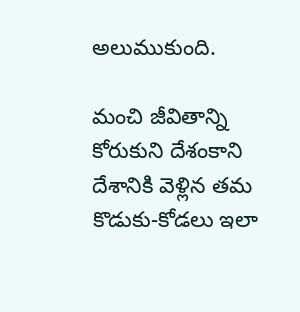అలుముకుంది.

మంచి జీవితాన్ని కోరుకుని దేశంకాని దేశానికి వెళ్లిన తమ కొడుకు-కోడలు ఇలా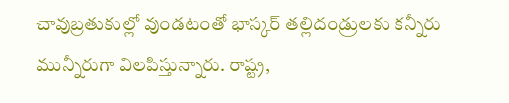చావుబ్రతుకుల్లో వుండటంతో భాస్కర్ తల్లిదండ్రులకు కన్నీరు మున్నీరుగా విలపిస్తున్నారు. రాష్ట్ర,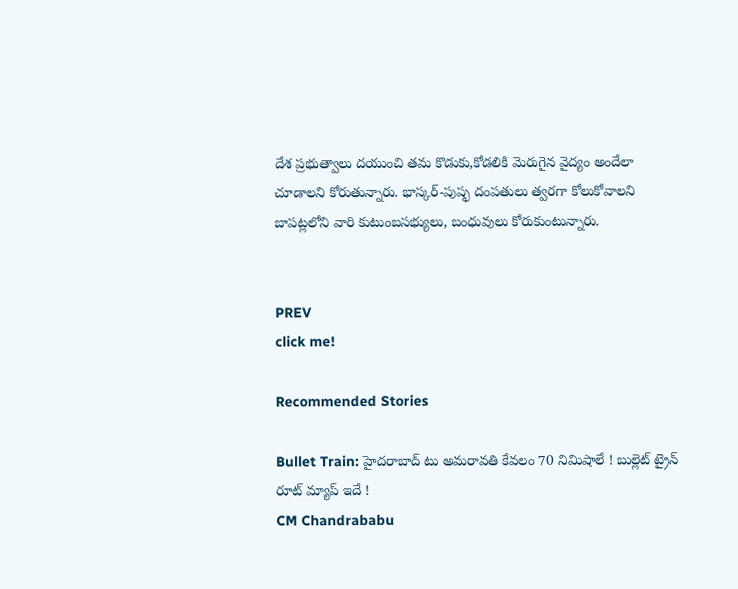దేశ ప్రభుత్వాలు దయుంచి తమ కొడుకు,కోడలికి మెరుగైన వైద్యం అందేలా చూడాలని కోరుతున్నారు. భాస్కర్-పుష్ఫ దంపతులు త్వరగా కోలుకోవాలని బాపట్లలోని వారి కుటుంబసభ్యులు, బంధువులు కోరుకుంటున్నారు.


PREV
click me!

Recommended Stories

Bullet Train: హైదరాబాద్ టు అమరావతి కేవలం 70 నిమిషాలే ! బుల్లెట్ ట్రైన్ రూట్ మ్యాప్ ఇదే !
CM Chandrababu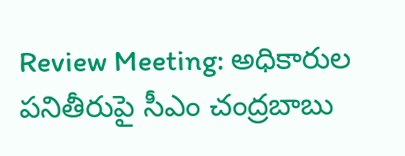Review Meeting: అధికారుల పనితీరుపై సీఎం చంద్రబాబు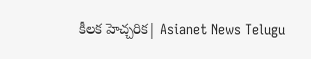కీలక హెచ్చరిక| Asianet News Telugu